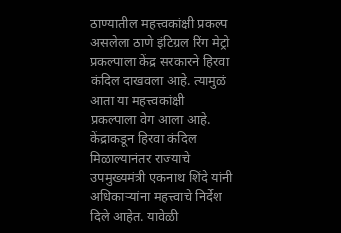ठाण्यातील महत्त्वकांक्षी प्रकल्प असलेला ठाणे इंटिग्रल रिंग मेट्रो प्रकल्पाला केंद्र सरकारने हिरवा कंदिल दाखवला आहे. त्यामुळं आता या महत्त्वकांक्षी प्रकल्पाला वेग आला आहे. केंद्राकडून हिरवा कंदिल मिळाल्यानंतर राज्याचे उपमुख्यमंत्री एकनाथ शिंदे यांनी अधिकाऱ्यांना महत्त्वाचे निर्देश दिले आहेत. यावेळी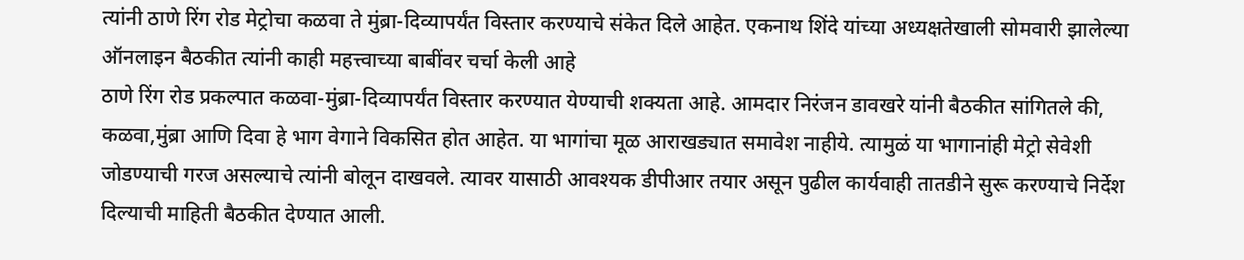त्यांनी ठाणे रिंग रोड मेट्रोचा कळवा ते मुंब्रा-दिव्यापर्यंत विस्तार करण्याचे संकेत दिले आहेत. एकनाथ शिंदे यांच्या अध्यक्षतेखाली सोमवारी झालेल्या ऑनलाइन बैठकीत त्यांनी काही महत्त्वाच्या बाबींवर चर्चा केली आहे
ठाणे रिंग रोड प्रकल्पात कळवा-मुंब्रा-दिव्यापर्यंत विस्तार करण्यात येण्याची शक्यता आहे. आमदार निरंजन डावखरे यांनी बैठकीत सांगितले की, कळवा,मुंब्रा आणि दिवा हे भाग वेगाने विकसित होत आहेत. या भागांचा मूळ आराखड्यात समावेश नाहीये. त्यामुळं या भागानांही मेट्रो सेवेशी जोडण्याची गरज असल्याचे त्यांनी बोलून दाखवले. त्यावर यासाठी आवश्यक डीपीआर तयार असून पुढील कार्यवाही तातडीने सुरू करण्याचे निर्देश दिल्याची माहिती बैठकीत देण्यात आली.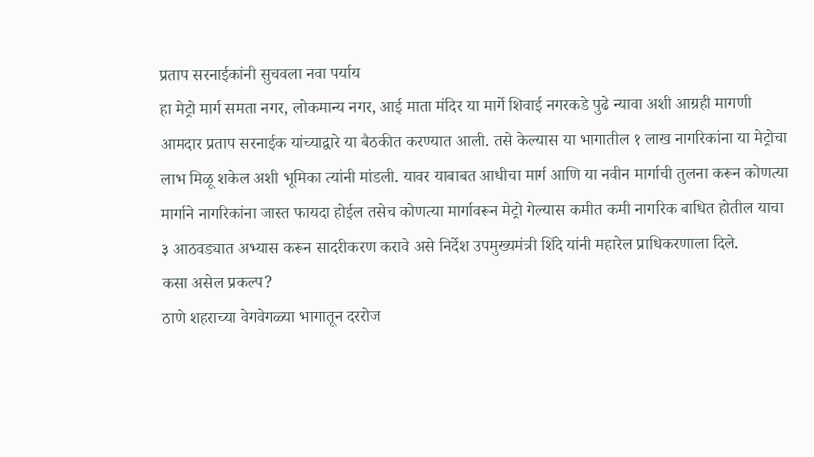प्रताप सरनाईकांनी सुचवला नवा पर्याय
हा मेट्रो मार्ग समता नगर, लोकमान्य नगर, आई माता मंदिर या मार्गे शिवाई नगरकडे पुढे न्यावा अशी आग्रही मागणी आमदार प्रताप सरनाईक यांच्याद्वारे या बैठकीत करण्यात आली. तसे केल्यास या भागातील १ लाख नागरिकांना या मेट्रोचा लाभ मिळू शकेल अशी भूमिका त्यांनी मांडली. यावर याबाबत आधीचा मार्ग आणि या नवीन मार्गाची तुलना करून कोणत्या मार्गाने नागरिकांना जास्त फायदा होईल तसेच कोणत्या मार्गावरून मेट्रो गेल्यास कमीत कमी नागरिक बाधित होतील याचा ३ आठवड्यात अभ्यास करून सादरीकरण करावे असे निर्देश उपमुख्यमंत्री शिंदे यांनी महारेल प्राधिकरणाला दिले.
कसा असेल प्रकल्प?
ठाणे शहराच्या वेगवेगळ्या भागातून दररोज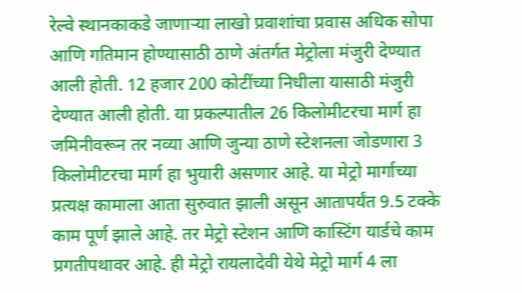रेल्वे स्थानकाकडे जाणाऱ्या लाखो प्रवाशांचा प्रवास अधिक सोपा आणि गतिमान होण्यासाठी ठाणे अंतर्गत मेट्रोला मंजुरी देण्यात आली होती. 12 हजार 200 कोटींच्या निधीला यासाठी मंजुरी देण्यात आली होती. या प्रकल्पातील 26 किलोमीटरचा मार्ग हा जमिनीवरून तर नव्या आणि जुन्या ठाणे स्टेशनला जोडणारा 3 किलोमीटरचा मार्ग हा भुयारी असणार आहे. या मेट्रो मार्गाच्या प्रत्यक्ष कामाला आता सुरुवात झाली असून आतापर्यंत 9.5 टक्के काम पूर्ण झाले आहे. तर मेट्रो स्टेशन आणि कास्टिंग यार्डचे काम प्रगतीपथावर आहे. ही मेट्रो रायलादेवी येथे मेट्रो मार्ग 4 ला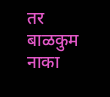तर बाळकुम नाका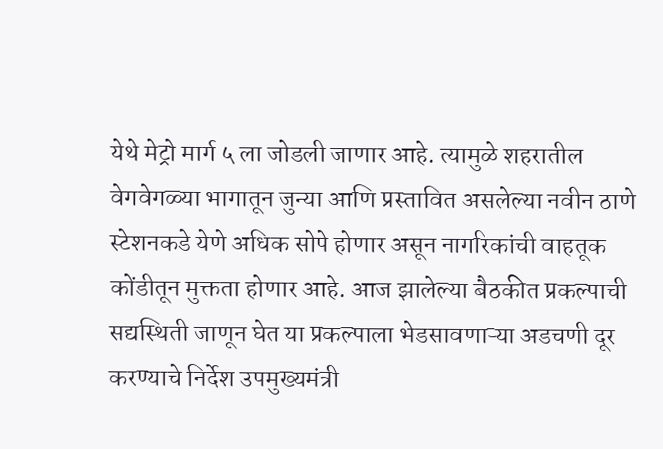येथे मेट्रो मार्ग ५ ला जोडली जाणार आहे. त्यामुळे शहरातील वेगवेगळ्या भागातून जुन्या आणि प्रस्तावित असलेल्या नवीन ठाणे स्टेशनकडे येणे अधिक सोपे होणार असून नागरिकांची वाहतूक कोंडीतून मुक्तता होणार आहे. आज झालेल्या बैठकीत प्रकल्पाची सद्यस्थिती जाणून घेत या प्रकल्पाला भेडसावणाऱ्या अडचणी दूर करण्याचे निर्देश उपमुख्यमंत्री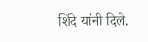शिंदे यांनी दिले.